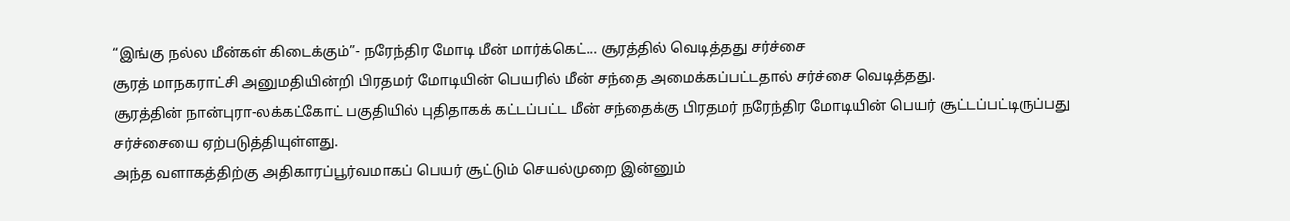“இங்கு நல்ல மீன்கள் கிடைக்கும்”- நரேந்திர மோடி மீன் மார்க்கெட்... சூரத்தில் வெடித்தது சர்ச்சை
சூரத் மாநகராட்சி அனுமதியின்றி பிரதமர் மோடியின் பெயரில் மீன் சந்தை அமைக்கப்பட்டதால் சர்ச்சை வெடித்தது.
சூரத்தின் நான்புரா-லக்கட்கோட் பகுதியில் புதிதாகக் கட்டப்பட்ட மீன் சந்தைக்கு பிரதமர் நரேந்திர மோடியின் பெயர் சூட்டப்பட்டிருப்பது சர்ச்சையை ஏற்படுத்தியுள்ளது.
அந்த வளாகத்திற்கு அதிகாரப்பூர்வமாகப் பெயர் சூட்டும் செயல்முறை இன்னும்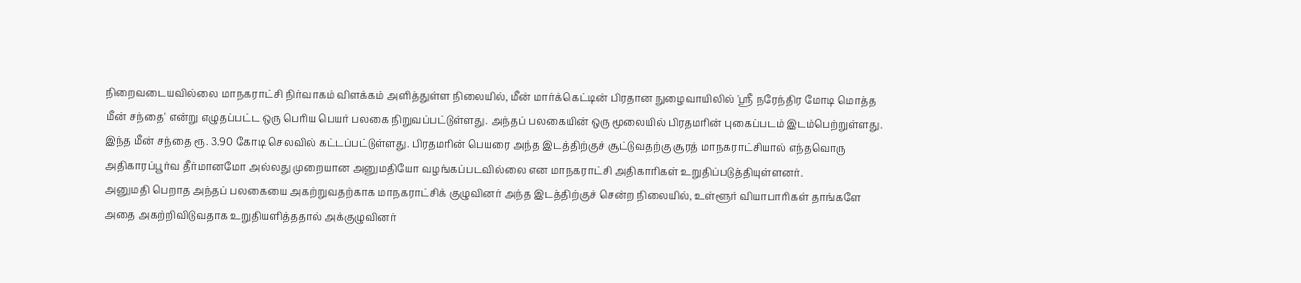நிறைவடையவில்லை மாநகராட்சி நிர்வாகம் விளக்கம் அளித்துள்ள நிலையில், மீன் மார்க்கெட்டின் பிரதான நுழைவாயிலில் 'ஸ்ரீ நரேந்திர மோடி மொத்த மீன் சந்தை' என்று எழுதப்பட்ட ஒரு பெரிய பெயர் பலகை நிறுவப்பட்டுள்ளது. அந்தப் பலகையின் ஒரு மூலையில் பிரதமரின் புகைப்படம் இடம்பெற்றுள்ளது. இந்த மீன் சந்தை ரூ. 3.90 கோடி செலவில் கட்டப்பட்டுள்ளது. பிரதமரின் பெயரை அந்த இடத்திற்குச் சூட்டுவதற்கு சூரத் மாநகராட்சியால் எந்தவொரு அதிகாரப்பூர்வ தீர்மானமோ அல்லது முறையான அனுமதியோ வழங்கப்படவில்லை என மாநகராட்சி அதிகாரிகள் உறுதிப்படுத்தியுள்ளனர்.
அனுமதி பெறாத அந்தப் பலகையை அகற்றுவதற்காக மாநகராட்சிக் குழுவினர் அந்த இடத்திற்குச் சென்ற நிலையில், உள்ளூர் வியாபாரிகள் தாங்களே அதை அகற்றிவிடுவதாக உறுதியளித்ததால் அக்குழுவினர்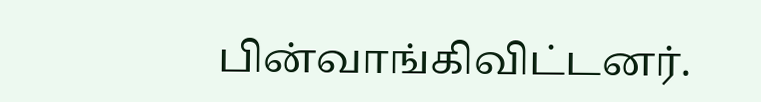பின்வாங்கிவிட்டனர்.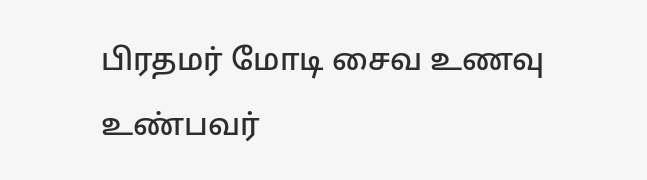பிரதமர் மோடி சைவ உணவு உண்பவர்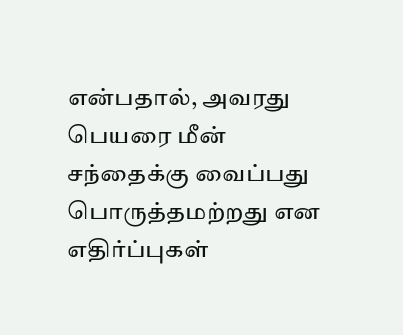என்பதால், அவரது பெயரை மீன் சந்தைக்கு வைப்பது பொருத்தமற்றது என எதிர்ப்புகள்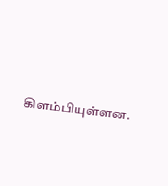கிளம்பியுள்ளன.